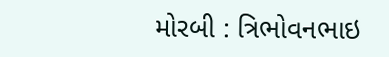મોરબી : ત્રિભોવનભાઇ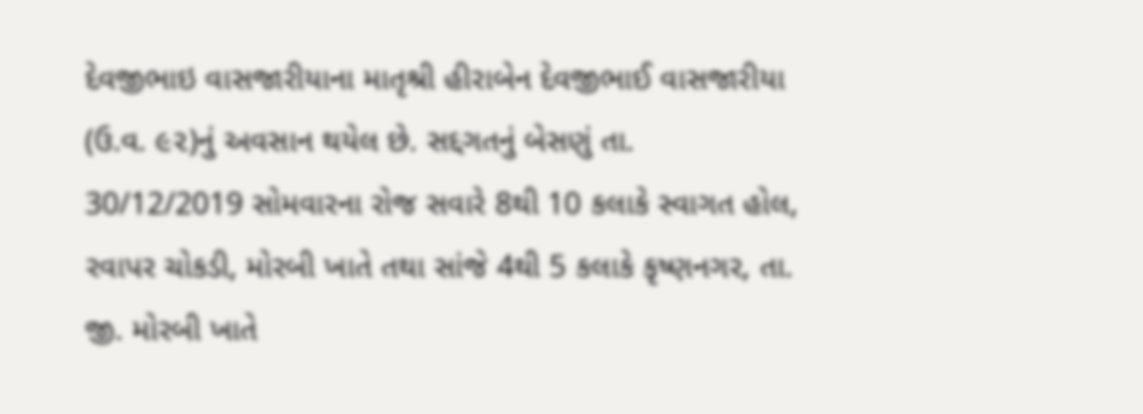દેવજીભાઇ વાસજારીયાના માતૃશ્રી હીરાબેન દેવજીભાઈ વાસજારીયા (ઉ.વ. ૯૨)નું અવસાન થયેલ છે. સદ્દગતનું બેસણું તા. 30/12/2019 સોમવારના રોજ સવારે 8થી 10 કલાકે સ્વાગત હોલ, રવાપર ચોકડી, મોરબી ખાતે તથા સાંજે 4થી 5 કલાકે કૃષ્ણનગર, તા. જી. મોરબી ખાતે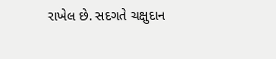રાખેલ છે. સદગતે ચક્ષુદાન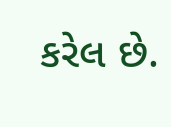કરેલ છે.